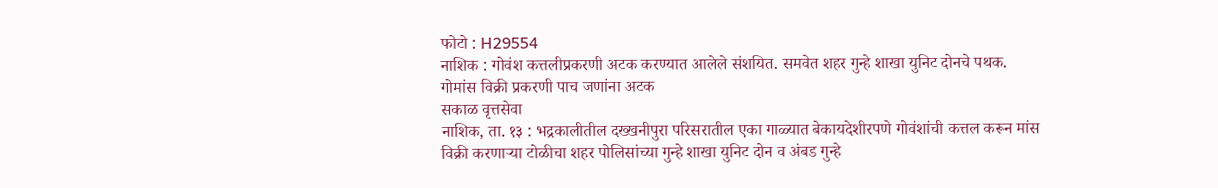फोटो : H29554
नाशिक : गोवंश कत्तलीप्रकरणी अटक करण्यात आलेले संशयित. समवेत शहर गुन्हे शाखा युनिट दोनचे पथक.
गोमांस विक्री प्रकरणी पाच जणांना अटक
सकाळ वृत्तसेवा
नाशिक, ता. १३ : भद्रकालीतील दख्खनीपुरा परिसरातील एका गाळ्यात बेकायदेशीरपणे गोवंशांची कत्तल करून मांस विक्री करणाऱ्या टोळीचा शहर पोलिसांच्या गुन्हे शाखा युनिट दोन व अंबड गुन्हे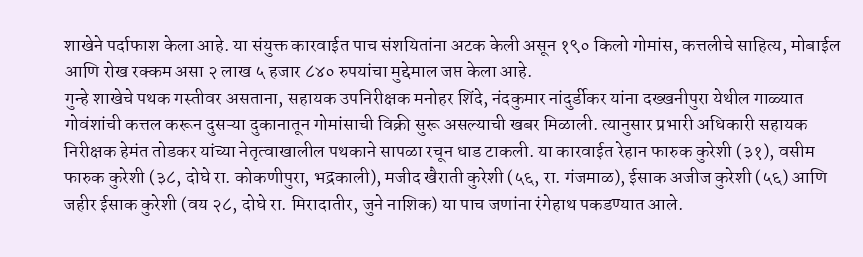शाखेने पर्दाफाश केला आहे. या संयुक्त कारवाईत पाच संशयितांना अटक केली असून १९० किलो गोमांस, कत्तलीचे साहित्य, मोबाईल आणि रोख रक्कम असा २ लाख ५ हजार ८४० रुपयांचा मुद्देमाल जप्त केला आहे.
गुन्हे शाखेचे पथक गस्तीवर असताना, सहायक उपनिरीक्षक मनोहर शिंदे, नंदकुमार नांदुर्डीकर यांना दख्खनीपुरा येथील गाळ्यात गोवंशांची कत्तल करून दुसऱ्या दुकानातून गोमांसाची विक्री सुरू असल्याची खबर मिळाली. त्यानुसार प्रभारी अधिकारी सहायक निरीक्षक हेमंत तोडकर यांच्या नेतृत्वाखालील पथकाने सापळा रचून धाड टाकली. या कारवाईत रेहान फारुक कुरेशी (३१), वसीम फारुक कुरेशी (३८, दोघे रा. कोकणीपुरा, भद्रकाली), मजीद खैराती कुरेशी (५६, रा. गंजमाळ), ईसाक अजीज कुरेशी (५६) आणि जहीर ईसाक कुरेशी (वय २८, दोघे रा. मिरादातीर, जुने नाशिक) या पाच जणांना रंगेहाथ पकडण्यात आले.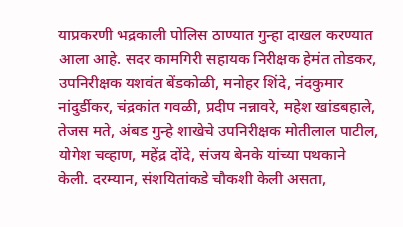याप्रकरणी भद्रकाली पोलिस ठाण्यात गुन्हा दाखल करण्यात आला आहे. सदर कामगिरी सहायक निरीक्षक हेमंत तोडकर, उपनिरीक्षक यशवंत बेंडकोळी, मनोहर शिंदे, नंदकुमार नांदुर्डीकर, चंद्रकांत गवळी, प्रदीप नन्नावरे, महेश खांडबहाले, तेजस मते, अंबड गुन्हे शाखेचे उपनिरीक्षक मोतीलाल पाटील, योगेश चव्हाण, महेंद्र दोंदे, संजय बेनके यांच्या पथकाने केली. दरम्यान, संशयितांकडे चौकशी केली असता,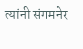त्यांनी संगमनेर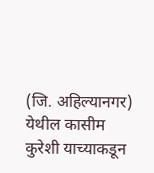(जि. अहिल्यानगर) येथील कासीम कुरेशी याच्याकडून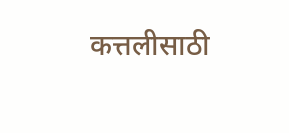कत्तलीसाठी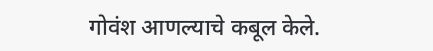गोवंश आणल्याचे कबूल केले.